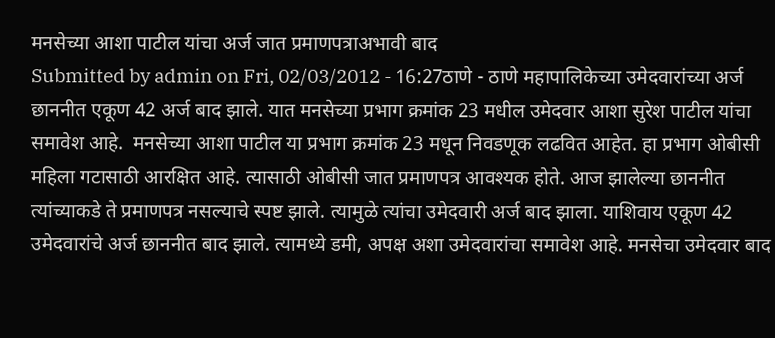मनसेच्या आशा पाटील यांचा अर्ज जात प्रमाणपत्राअभावी बाद
Submitted by admin on Fri, 02/03/2012 - 16:27ठाणे - ठाणे महापालिकेच्या उमेदवारांच्या अर्ज छाननीत एकूण 42 अर्ज बाद झाले. यात मनसेच्या प्रभाग क्रमांक 23 मधील उमेदवार आशा सुरेश पाटील यांचा समावेश आहे.  मनसेच्या आशा पाटील या प्रभाग क्रमांक 23 मधून निवडणूक लढवित आहेत. हा प्रभाग ओबीसी महिला गटासाठी आरक्षित आहे. त्यासाठी ओबीसी जात प्रमाणपत्र आवश्यक होते. आज झालेल्या छाननीत त्यांच्याकडे ते प्रमाणपत्र नसल्याचे स्पष्ट झाले. त्यामुळे त्यांचा उमेदवारी अर्ज बाद झाला. याशिवाय एकूण 42 उमेदवारांचे अर्ज छाननीत बाद झाले. त्यामध्ये डमी, अपक्ष अशा उमेदवारांचा समावेश आहे. मनसेचा उमेदवार बाद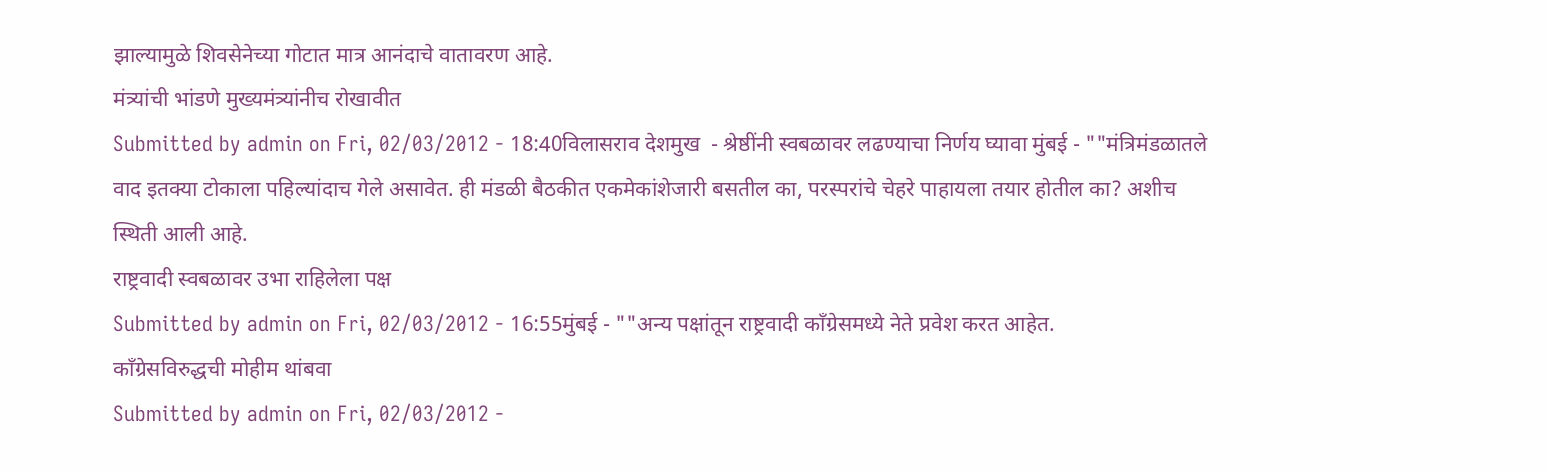झाल्यामुळे शिवसेनेच्या गोटात मात्र आनंदाचे वातावरण आहे.
मंत्र्यांची भांडणे मुख्यमंत्र्यांनीच रोखावीत
Submitted by admin on Fri, 02/03/2012 - 18:40विलासराव देशमुख  - श्रेष्ठींनी स्वबळावर लढण्याचा निर्णय घ्यावा मुंबई - ""मंत्रिमंडळातले वाद इतक्या टोकाला पहिल्यांदाच गेले असावेत. ही मंडळी बैठकीत एकमेकांशेजारी बसतील का, परस्परांचे चेहरे पाहायला तयार होतील का? अशीच स्थिती आली आहे.
राष्ट्रवादी स्वबळावर उभा राहिलेला पक्ष
Submitted by admin on Fri, 02/03/2012 - 16:55मुंबई - ""अन्य पक्षांतून राष्ट्रवादी कॉंग्रेसमध्ये नेते प्रवेश करत आहेत.
कॉंग्रेसविरुद्धची मोहीम थांबवा
Submitted by admin on Fri, 02/03/2012 -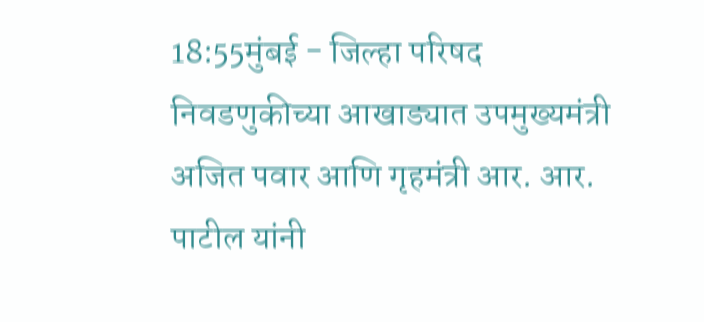18:55मुंबई - जिल्हा परिषद निवडणुकीच्या आखाड्यात उपमुख्यमंत्री अजित पवार आणि गृहमंत्री आर. आर. पाटील यांनी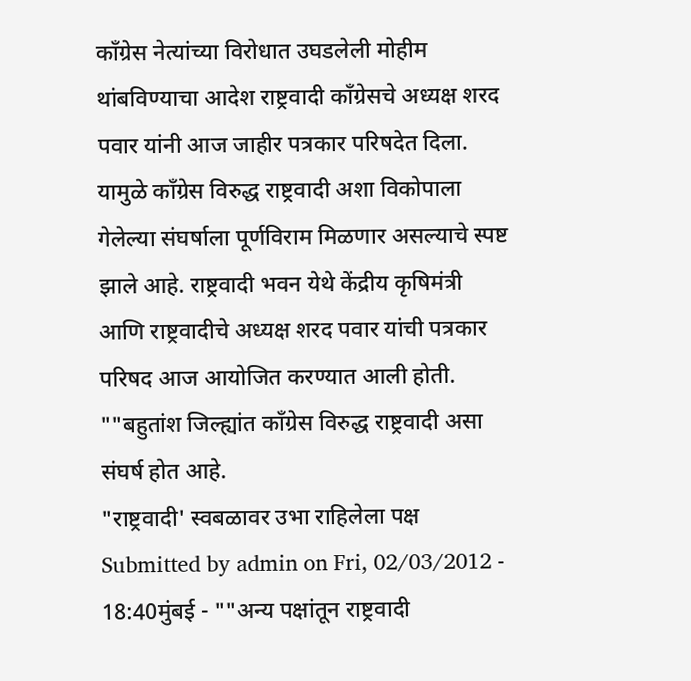कॉंग्रेस नेत्यांच्या विरोधात उघडलेली मोहीम थांबविण्याचा आदेश राष्ट्रवादी कॉंग्रेसचे अध्यक्ष शरद पवार यांनी आज जाहीर पत्रकार परिषदेत दिला. यामुळे कॉंग्रेस विरुद्ध राष्ट्रवादी अशा विकोपाला गेलेल्या संघर्षाला पूर्णविराम मिळणार असल्याचे स्पष्ट झाले आहे. राष्ट्रवादी भवन येथे केंद्रीय कृषिमंत्री आणि राष्ट्रवादीचे अध्यक्ष शरद पवार यांची पत्रकार परिषद आज आयोजित करण्यात आली होती. ""बहुतांश जिल्ह्यांत कॉंग्रेस विरुद्ध राष्ट्रवादी असा संघर्ष होत आहे.
"राष्ट्रवादी' स्वबळावर उभा राहिलेला पक्ष
Submitted by admin on Fri, 02/03/2012 - 18:40मुंबई - ""अन्य पक्षांतून राष्ट्रवादी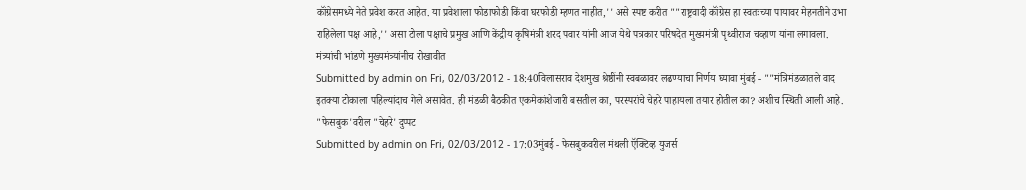कॉंग्रेसमध्ये नेते प्रवेश करत आहेत. या प्रवेशाला फोडाफोडी किंवा घरफोडी म्हणत नाहीत,'' असे स्पष्ट करीत ""राष्ट्रवादी कॉंग्रेस हा स्वतःच्या पायावर मेहनतीने उभा राहिलेला पक्ष आहे,'' असा टोला पक्षाचे प्रमुख आणि केंद्रीय कृषिमंत्री शरद पवार यांनी आज येथे पत्रकार परिषदेत मुख्यमंत्री पृथ्वीराज चव्हाण यांना लगावला.
मंत्र्यांची भांडणे मुख्यमंत्र्यांनीच रोखावीत
Submitted by admin on Fri, 02/03/2012 - 18:40विलासराव देशमुख श्रेष्ठींनी स्वबळावर लढण्याचा निर्णय घ्यावा मुंबई - ""मंत्रिमंडळातले वाद इतक्या टोकाला पहिल्यांदाच गेले असावेत. ही मंडळी बैठकीत एकमेकांशेजारी बसतील का, परस्परांचे चेहरे पाहायला तयार होतील का? अशीच स्थिती आली आहे.
"फेसबुक'वरील "चेहरे' दुप्पट
Submitted by admin on Fri, 02/03/2012 - 17:03मुंबई - फेसबुकवरील मंथली ऍक्टिव्ह युजर्स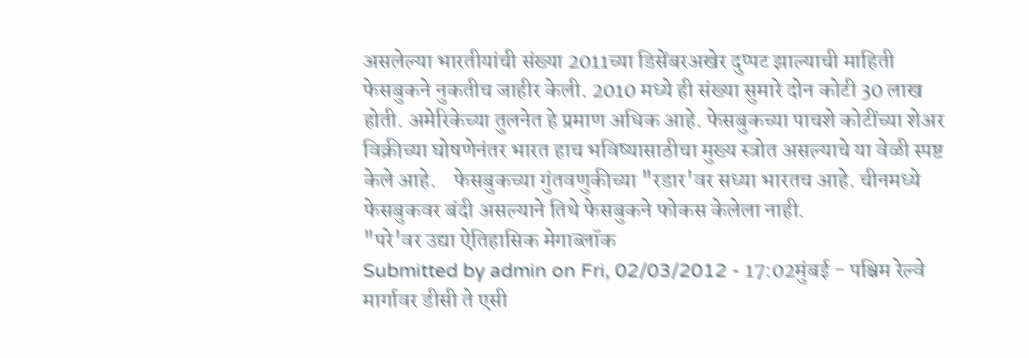असलेल्या भारतीयांची संख्या 2011च्या डिसेंबरअखेर दुप्पट झाल्याची माहिती फेसबुकने नुकतीच जाहीर केली. 2010 मध्ये ही संख्या सुमारे दोन कोटी 30 लाख होती. अमेरिकेच्या तुलनेत हे प्रमाण अधिक आहे. फेसबुकच्या पाचशे कोटींच्या शेअर विक्रीच्या घोषणेनंतर भारत हाच भविष्यासाठीचा मुख्य स्त्रोत असल्याचे या वेळी स्पष्ट केले आहे.    फेसबुकच्या गुंतवणुकीच्या "रडार'वर सध्या भारतच आहे. चीनमध्ये फेसबुकवर बंदी असल्याने तिथे फेसबुकने फोकस केलेला नाही.
"परे'वर उद्या ऐतिहासिक मेगाब्लॉक
Submitted by admin on Fri, 02/03/2012 - 17:02मुंबई - पश्चिम रेल्वे मार्गावर डीसी ते एसी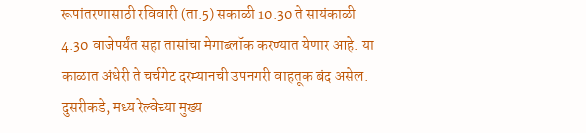रूपांतरणासाठी रविवारी (ता.5) सकाळी 10.30 ते सायंकाळी 4.30 वाजेपर्यंत सहा तासांचा मेगाब्लॉक करण्यात येणार आहे. या काळात अंधेरी ते चर्चगेट दरम्यानची उपनगरी वाहतूक बंद असेल. दुसरीकडे, मध्य रेल्वेच्या मुख्य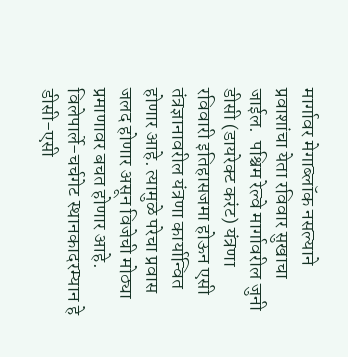मार्गावर मेगाब्लॉक नसल्याने प्रवाशांचा येता रविवार सुखाचा जाईल.  पश्चिम रेल्वे मार्गावरील जुनी डीसी (डायरेक्ट करंट) यंत्रणा रविवारी इतिहासजमा होऊन एसी तंत्रज्ञानावरील यंत्रणा कार्यान्वित होणार आहे. त्यामुळे परेचा प्रवास जलद होणार असून विजेची मोठ्या प्रमाणावर बचत होणार आहे. विलेपार्ले-चर्चगेट स्थानकादरम्यान हे डीसी-एसी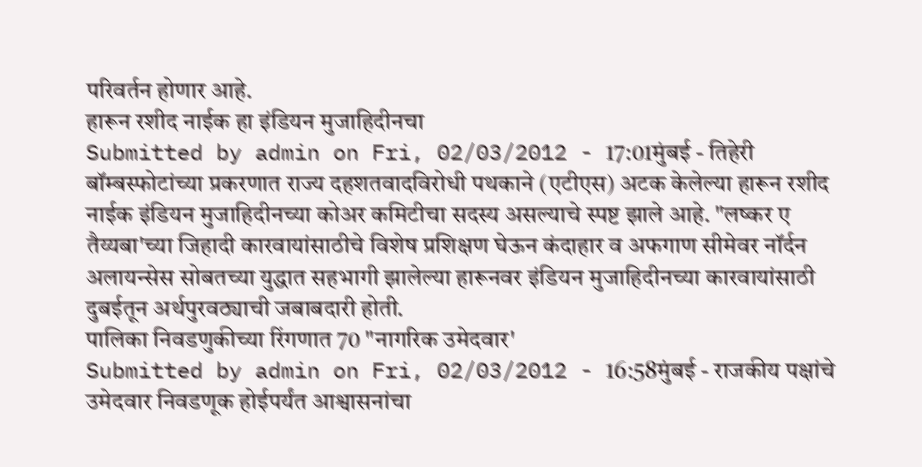परिवर्तन होणार आहे.
हारून रशीद नाईक हा इंडियन मुजाहिदीनचा
Submitted by admin on Fri, 02/03/2012 - 17:01मुंबई - तिहेरी बॉम्बस्फोटांच्या प्रकरणात राज्य दहशतवादविरोधी पथकाने (एटीएस) अटक केलेल्या हारून रशीद नाईक इंडियन मुजाहिदीनच्या कोअर कमिटीचा सदस्य असल्याचे स्पष्ट झाले आहे. "लष्कर ए तैय्यबा'च्या जिहादी कारवायांसाठीचे विशेष प्रशिक्षण घेऊन कंदाहार व अफगाण सीमेवर नॉर्दन अलायन्सेस सोबतच्या युद्धात सहभागी झालेल्या हारूनवर इंडियन मुजाहिदीनच्या कारवायांसाठी दुबईतून अर्थपुरवठ्याची जबाबदारी होती.
पालिका निवडणुकीच्या रिंगणात 70 "नागरिक उमेदवार'
Submitted by admin on Fri, 02/03/2012 - 16:58मुंबई - राजकीय पक्षांचे उमेदवार निवडणूक होईपर्यंत आश्वासनांचा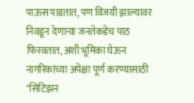पाऊस पाडतात, पण विजयी झाल्यावर निवडून देणाऱ्या जनतेकडेच पाठ फिरवतात, अशी भूमिका घेऊन नागरिकांच्या अपेक्षा पूर्ण करण्यासाठी "सिटिझन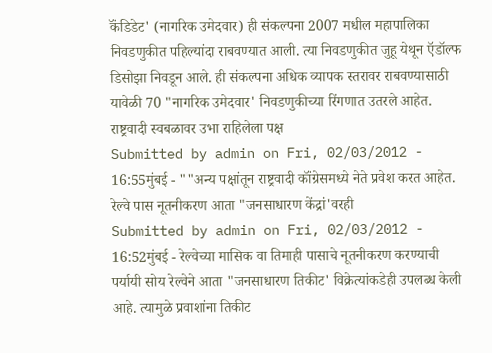कॅंडिडेट' (नागरिक उमेदवार) ही संकल्पना 2007 मधील महापालिका निवडणुकीत पहिल्यांदा राबवण्यात आली. त्या निवडणुकीत जुहू येथून ऍडॉल्फ डिसोझा निवडून आले. ही संकल्पना अधिक व्यापक स्तरावर राबवण्यासाठी यावेळी 70 "नागरिक उमेदवार' निवडणुकीच्या रिंगणात उतरले आहेत.
राष्ट्रवादी स्वबळावर उभा राहिलेला पक्ष
Submitted by admin on Fri, 02/03/2012 - 16:55मुंबई - ""अन्य पक्षांतून राष्ट्रवादी कॉंग्रेसमध्ये नेते प्रवेश करत आहेत.
रेल्वे पास नूतनीकरण आता "जनसाधारण केंद्रां'वरही
Submitted by admin on Fri, 02/03/2012 - 16:52मुंबई - रेल्वेच्या मासिक वा तिमाही पासाचे नूतनीकरण करण्याची पर्यायी सोय रेल्वेने आता "जनसाधारण तिकीट' विक्रेत्यांकडेही उपलब्ध केली आहे. त्यामुळे प्रवाशांना तिकीट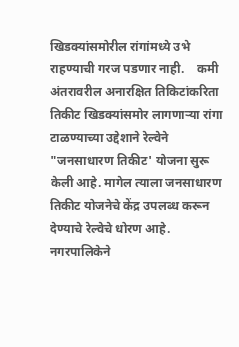खिडक्यांसमोरील रांगांमध्ये उभे राहण्याची गरज पडणार नाही.    कमी अंतरावरील अनारक्षित तिकिटांकरिता तिकीट खिडक्यांसमोर लागणाऱ्या रांगा टाळण्याच्या उद्देशाने रेल्वेने "जनसाधारण तिकीट' योजना सुरू केली आहे. मागेल त्याला जनसाधारण तिकीट योजनेचे केंद्र उपलब्ध करून देण्याचे रेल्वेचे धोरण आहे. नगरपालिकेने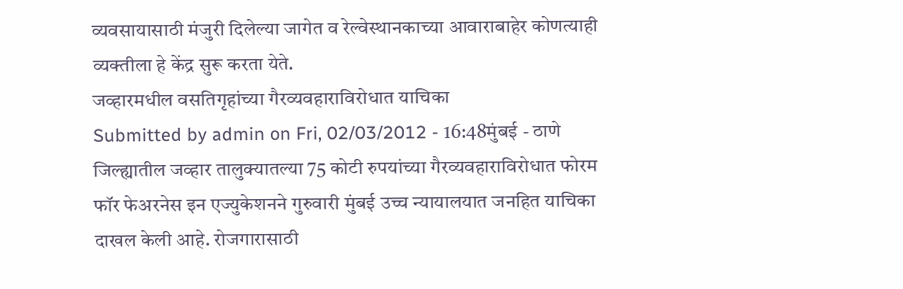व्यवसायासाठी मंजुरी दिलेल्या जागेत व रेल्वेस्थानकाच्या आवाराबाहेर कोणत्याही व्यक्तीला हे केंद्र सुरू करता येते.
जव्हारमधील वसतिगृहांच्या गैरव्यवहाराविरोधात याचिका
Submitted by admin on Fri, 02/03/2012 - 16:48मुंबई - ठाणे जिल्ह्यातील जव्हार तालुक्यातल्या 75 कोटी रुपयांच्या गैरव्यवहाराविरोधात फोरम फॉर फेअरनेस इन एज्युकेशनने गुरुवारी मुंबई उच्च न्यायालयात जनहित याचिका दाखल केली आहे. रोजगारासाठी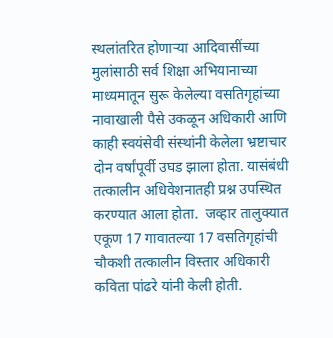स्थलांतरित होणाऱ्या आदिवासींच्या मुलांसाठी सर्व शिक्षा अभियानाच्या माध्यमातून सुरू केलेल्या वसतिगृहांच्या नावाखाली पैसे उकळून अधिकारी आणि काही स्वयंसेवी संस्थांनी केलेला भ्रष्टाचार दोन वर्षांपूर्वी उघड झाला होता. यासंबंधी तत्कालीन अधिवेशनातही प्रश्न उपस्थित करण्यात आला होता.  जव्हार तालुक्यात एकूण 17 गावातल्या 17 वसतिगृहांची चौकशी तत्कालीन विस्तार अधिकारी कविता पांढरे यांनी केली होती.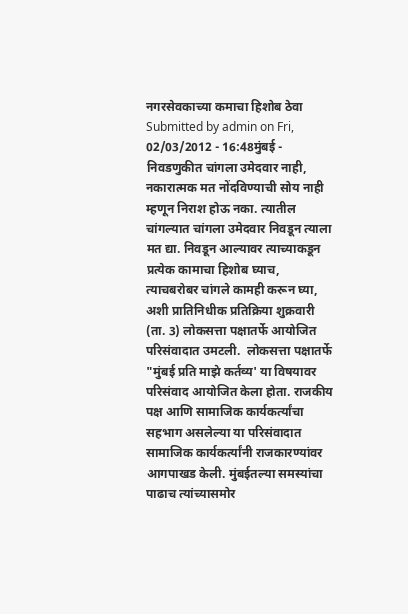नगरसेवकाच्या कमाचा हिशोब ठेवा
Submitted by admin on Fri, 02/03/2012 - 16:48मुंबई - निवडणुकीत चांगला उमेदवार नाही, नकारात्मक मत नोंदविण्याची सोय नाही म्हणून निराश होऊ नका. त्यातील चांगल्यात चांगला उमेदवार निवडून त्याला मत द्या. निवडून आल्यावर त्याच्याकडून प्रत्येक कामाचा हिशोब घ्याच, त्याचबरोबर चांगले कामही करून घ्या, अशी प्रातिनिधीक प्रतिक्रिया शुक्रवारी (ता. 3) लोकसत्ता पक्षातर्फे आयोजित परिसंवादात उमटली.  लोकसत्ता पक्षातर्फे "मुंबई प्रति माझे कर्तव्य' या विषयावर परिसंवाद आयोजित केला होता. राजकीय पक्ष आणि सामाजिक कार्यकर्त्यांचा सहभाग असलेल्या या परिसंवादात सामाजिक कार्यकर्त्यांनी राजकारण्यांवर आगपाखड केली. मुंबईतल्या समस्यांचा पाढाच त्यांच्यासमोर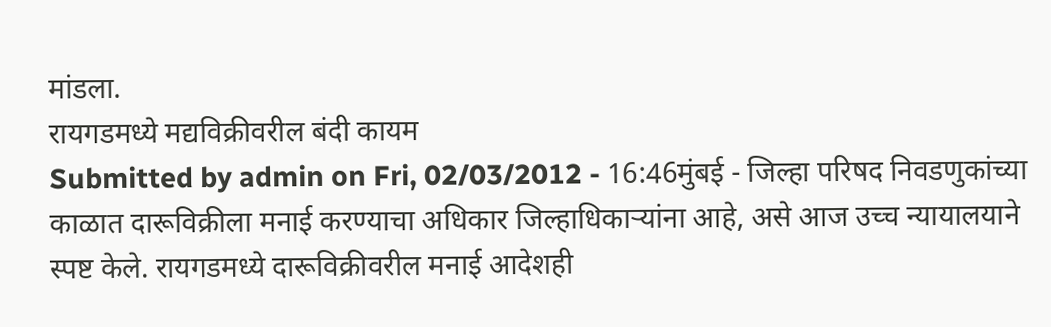मांडला.
रायगडमध्ये मद्यविक्रीवरील बंदी कायम
Submitted by admin on Fri, 02/03/2012 - 16:46मुंबई - जिल्हा परिषद निवडणुकांच्या काळात दारूविक्रीला मनाई करण्याचा अधिकार जिल्हाधिकाऱ्यांना आहे, असे आज उच्च न्यायालयाने स्पष्ट केले. रायगडमध्ये दारूविक्रीवरील मनाई आदेशही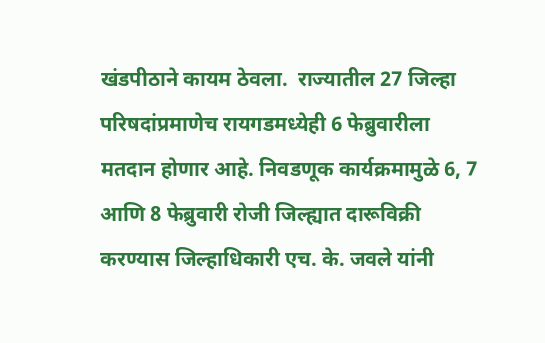खंडपीठाने कायम ठेवला.  राज्यातील 27 जिल्हा परिषदांप्रमाणेच रायगडमध्येही 6 फेब्रुवारीला मतदान होणार आहे. निवडणूक कार्यक्रमामुळे 6, 7 आणि 8 फेब्रुवारी रोजी जिल्ह्यात दारूविक्री करण्यास जिल्हाधिकारी एच. के. जवले यांनी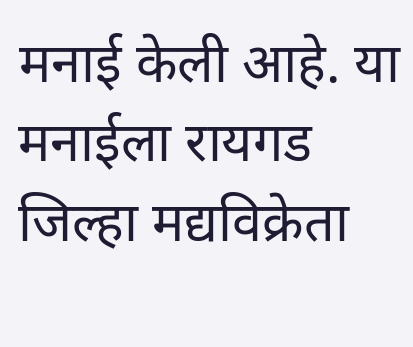मनाई केली आहे. या मनाईला रायगड जिल्हा मद्यविक्रेता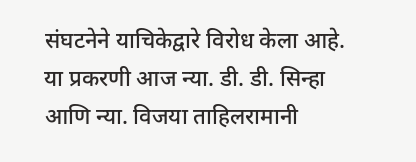संघटनेने याचिकेद्वारे विरोध केला आहे. या प्रकरणी आज न्या. डी. डी. सिन्हा आणि न्या. विजया ताहिलरामानी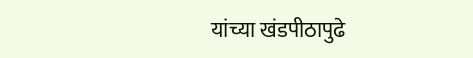यांच्या खंडपीठापुढे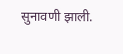सुनावणी झाली.